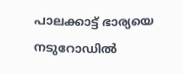പാലക്കാട്ട് ഭാര്യയെ നടുറോഡില്‍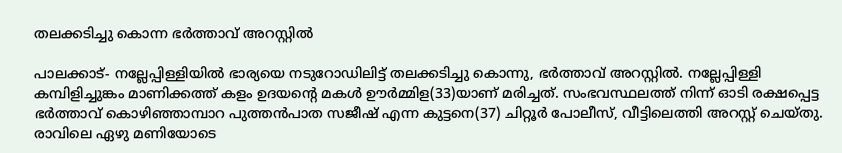തലക്കടിച്ചു കൊന്ന ഭര്‍ത്താവ് അറസ്റ്റില്‍

പാലക്കാട്- നല്ലേപ്പിള്ളിയില്‍ ഭാര്യയെ നടുറോഡിലിട്ട് തലക്കടിച്ചു കൊന്നു, ഭര്‍ത്താവ് അറസ്റ്റില്‍. നല്ലേപ്പിള്ളി കമ്പിളിച്ചുങ്കം മാണിക്കത്ത് കളം ഉദയന്റെ മകള്‍ ഊര്‍മ്മിള(33)യാണ് മരിച്ചത്. സംഭവസ്ഥലത്ത് നിന്ന് ഓടി രക്ഷപ്പെട്ട ഭര്‍ത്താവ് കൊഴിഞ്ഞാമ്പാറ പുത്തന്‍പാത സജീഷ് എന്ന കുട്ടനെ(37) ചിറ്റൂര്‍ പോലീസ്, വീട്ടിലെത്തി അറസ്റ്റ് ചെയ്തു. രാവിലെ ഏഴു മണിയോടെ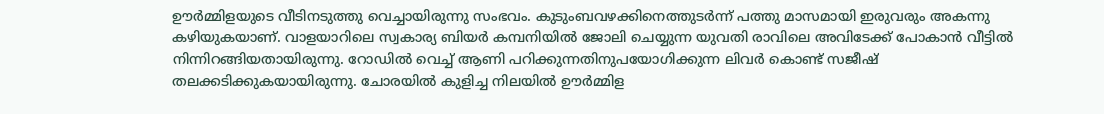ഊര്‍മ്മിളയുടെ വീടിനടുത്തു വെച്ചായിരുന്നു സംഭവം. കുടുംബവഴക്കിനെത്തുടര്‍ന്ന് പത്തു മാസമായി ഇരുവരും അകന്നു കഴിയുകയാണ്. വാളയാറിലെ സ്വകാര്യ ബിയര്‍ കമ്പനിയില്‍ ജോലി ചെയ്യുന്ന യുവതി രാവിലെ അവിടേക്ക് പോകാന്‍ വീട്ടില്‍ നിന്നിറങ്ങിയതായിരുന്നു. റോഡില്‍ വെച്ച് ആണി പറിക്കുന്നതിനുപയോഗിക്കുന്ന ലിവര്‍ കൊണ്ട് സജീഷ് തലക്കടിക്കുകയായിരുന്നു. ചോരയില്‍ കുളിച്ച നിലയില്‍ ഊര്‍മ്മിള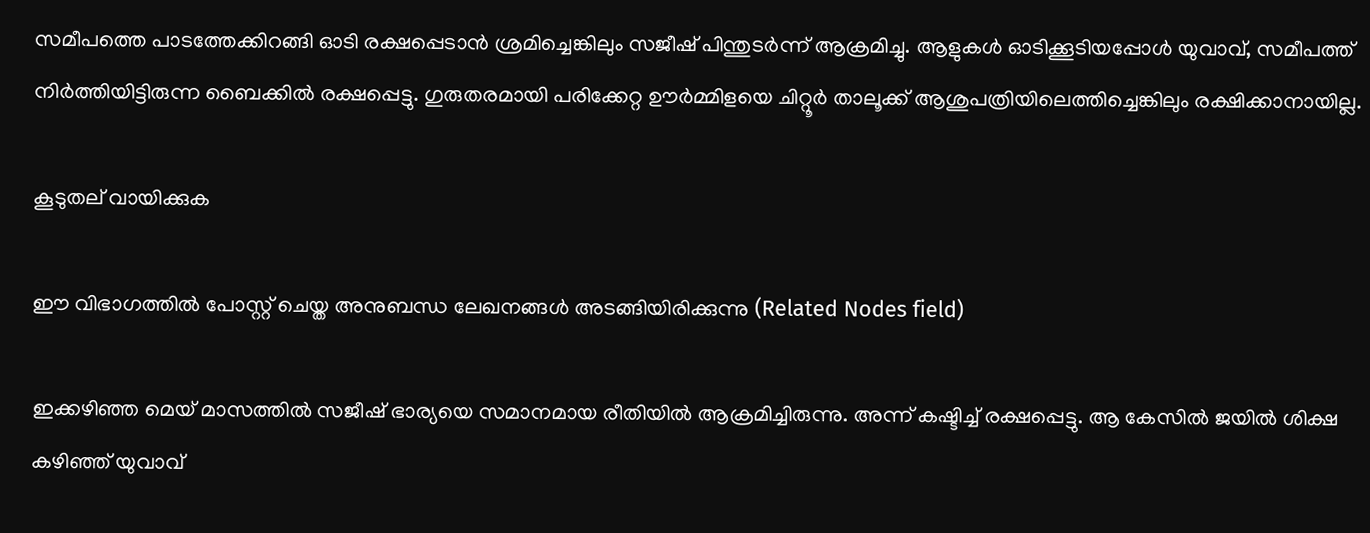സമീപത്തെ പാടത്തേക്കിറങ്ങി ഓടി രക്ഷപ്പെടാന്‍ ശ്രമിച്ചെങ്കിലും സജീഷ് പിന്തുടര്‍ന്ന് ആക്രമിച്ചു. ആളുകള്‍ ഓടിക്കൂടിയപ്പോള്‍ യുവാവ്, സമീപത്ത് നിര്‍ത്തിയിട്ടിരുന്ന ബൈക്കില്‍ രക്ഷപ്പെട്ടു. ഗുരുതരമായി പരിക്കേറ്റ ഊര്‍മ്മിളയെ ചിറ്റൂര്‍ താലൂക്ക് ആശുപത്രിയിലെത്തിച്ചെങ്കിലും രക്ഷിക്കാനായില്ല.

കൂടുതല് വായിക്കുക

ഈ വിഭാഗത്തിൽ പോസ്റ്റ് ചെയ്ത അനുബന്ധ ലേഖനങ്ങൾ അടങ്ങിയിരിക്കുന്നു (Related Nodes field)

ഇക്കഴിഞ്ഞ മെയ് മാസത്തില്‍ സജീഷ് ഭാര്യയെ സമാനമായ രീതിയില്‍ ആക്രമിച്ചിരുന്നു. അന്ന് കഷ്ടിച്ച് രക്ഷപ്പെട്ടു. ആ കേസില്‍ ജയില്‍ ശിക്ഷ കഴിഞ്ഞ് യുവാവ്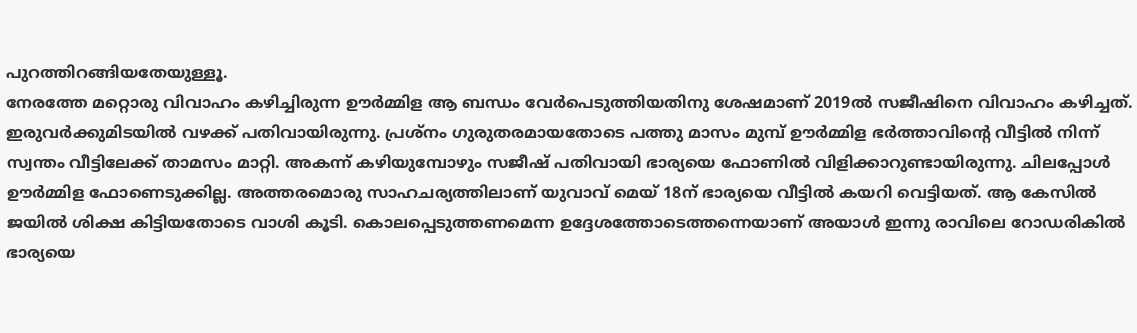പുറത്തിറങ്ങിയതേയുള്ളൂ.
നേരത്തേ മറ്റൊരു വിവാഹം കഴിച്ചിരുന്ന ഊര്‍മ്മിള ആ ബന്ധം വേര്‍പെടുത്തിയതിനു ശേഷമാണ് 2019ല്‍ സജീഷിനെ വിവാഹം കഴിച്ചത്. ഇരുവര്‍ക്കുമിടയില്‍ വഴക്ക് പതിവായിരുന്നു. പ്രശ്‌നം ഗുരുതരമായതോടെ പത്തു മാസം മുമ്പ് ഊര്‍മ്മിള ഭര്‍ത്താവിന്റെ വീട്ടില്‍ നിന്ന് സ്വന്തം വീട്ടിലേക്ക് താമസം മാറ്റി. അകന്ന് കഴിയുമ്പോഴും സജീഷ് പതിവായി ഭാര്യയെ ഫോണില്‍ വിളിക്കാറുണ്ടായിരുന്നു. ചിലപ്പോള്‍ ഊര്‍മ്മിള ഫോണെടുക്കില്ല. അത്തരമൊരു സാഹചര്യത്തിലാണ് യുവാവ് മെയ് 18ന് ഭാര്യയെ വീട്ടില്‍ കയറി വെട്ടിയത്. ആ കേസില്‍ ജയില്‍ ശിക്ഷ കിട്ടിയതോടെ വാശി കൂടി. കൊലപ്പെടുത്തണമെന്ന ഉദ്ദേശത്തോടെത്തന്നെയാണ് അയാള്‍ ഇന്നു രാവിലെ റോഡരികില്‍ ഭാര്യയെ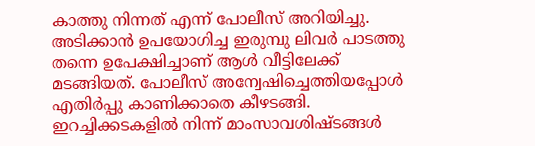കാത്തു നിന്നത് എന്ന് പോലീസ് അറിയിച്ചു. അടിക്കാന്‍ ഉപയോഗിച്ച ഇരുമ്പു ലിവര്‍ പാടത്തു തന്നെ ഉപേക്ഷിച്ചാണ് ആള്‍ വീട്ടിലേക്ക് മടങ്ങിയത്. പോലീസ് അന്വേഷിച്ചെത്തിയപ്പോള്‍ എതിര്‍പ്പു കാണിക്കാതെ കീഴടങ്ങി. ഇറച്ചിക്കടകളില്‍ നിന്ന് മാംസാവശിഷ്ടങ്ങള്‍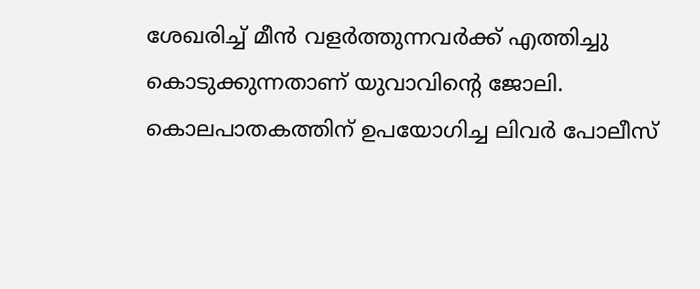ശേഖരിച്ച് മീന്‍ വളര്‍ത്തുന്നവര്‍ക്ക് എത്തിച്ചു കൊടുക്കുന്നതാണ് യുവാവിന്റെ ജോലി.
കൊലപാതകത്തിന് ഉപയോഗിച്ച ലിവര്‍ പോലീസ്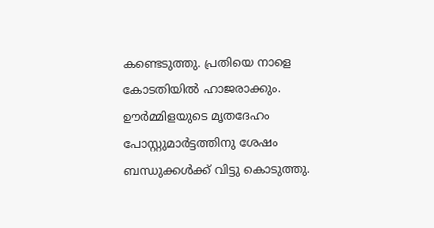കണ്ടെടുത്തു. പ്രതിയെ നാളെ കോടതിയില്‍ ഹാജരാക്കും. ഊര്‍മ്മിളയുടെ മൃതദേഹം പോസ്റ്റുമാര്‍ട്ടത്തിനു ശേഷം ബന്ധുക്കള്‍ക്ക് വിട്ടു കൊടുത്തു.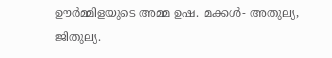ഊര്‍മ്മിളയുടെ അമ്മ ഉഷ. മക്കള്‍- അതുല്യ, ജിതുല്യ.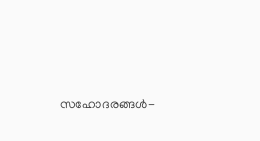സഹോദരങ്ങള്‍-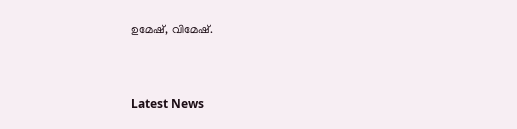ഉമേഷ്, വിമേഷ്.



Latest News